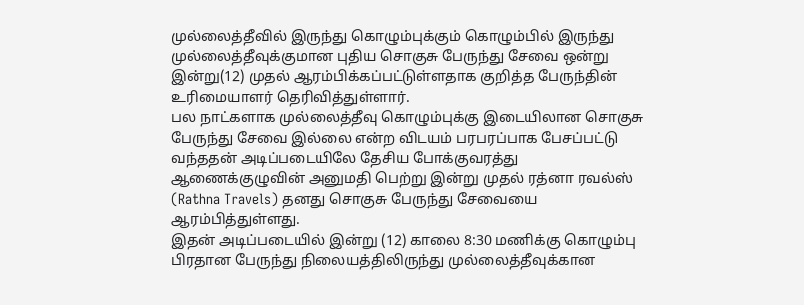முல்லைத்தீவில் இருந்து கொழும்புக்கும் கொழும்பில் இருந்து முல்லைத்தீவுக்குமான புதிய சொகுசு பேருந்து சேவை ஒன்று இன்று(12) முதல் ஆரம்பிக்கப்பட்டுள்ளதாக குறித்த பேருந்தின் உரிமையாளர் தெரிவித்துள்ளார்.
பல நாட்களாக முல்லைத்தீவு கொழும்புக்கு இடையிலான சொகுசு பேருந்து சேவை இல்லை என்ற விடயம் பரபரப்பாக பேசப்பட்டு வந்ததன் அடிப்படையிலே தேசிய போக்குவரத்து ஆணைக்குழுவின் அனுமதி பெற்று இன்று முதல் ரத்னா ரவல்ஸ் (Rathna Travels) தனது சொகுசு பேருந்து சேவையை ஆரம்பித்துள்ளது.
இதன் அடிப்படையில் இன்று (12) காலை 8:30 மணிக்கு கொழும்பு பிரதான பேருந்து நிலையத்திலிருந்து முல்லைத்தீவுக்கான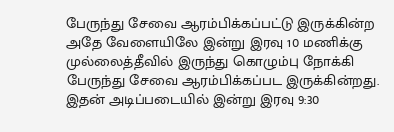பேருந்து சேவை ஆரம்பிக்கப்பட்டு இருக்கின்ற அதே வேளையிலே இன்று இரவு 10 மணிக்கு முல்லைத்தீவில் இருந்து கொழும்பு நோக்கி பேருந்து சேவை ஆரம்பிக்கப்பட இருக்கின்றது.
இதன் அடிப்படையில் இன்று இரவு 9:30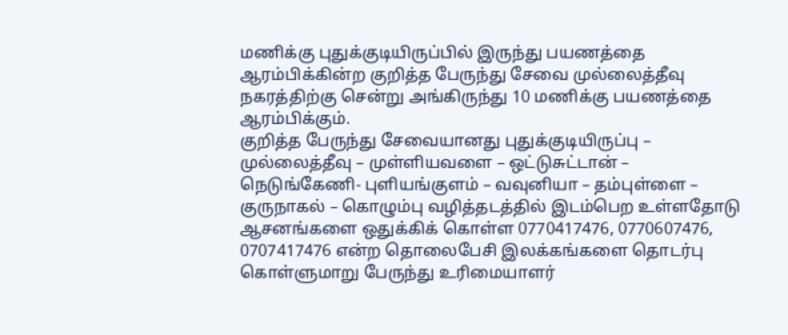மணிக்கு புதுக்குடியிருப்பில் இருந்து பயணத்தை ஆரம்பிக்கின்ற குறித்த பேருந்து சேவை முல்லைத்தீவு நகரத்திற்கு சென்று அங்கிருந்து 10 மணிக்கு பயணத்தை ஆரம்பிக்கும்.
குறித்த பேருந்து சேவையானது புதுக்குடியிருப்பு – முல்லைத்தீவு – முள்ளியவளை – ஒட்டுசுட்டான் – நெடுங்கேணி- புளியங்குளம் – வவுனியா – தம்புள்ளை – குருநாகல் – கொழும்பு வழித்தடத்தில் இடம்பெற உள்ளதோடு ஆசனங்களை ஒதுக்கிக் கொள்ள 0770417476, 0770607476, 0707417476 என்ற தொலைபேசி இலக்கங்களை தொடர்பு கொள்ளுமாறு பேருந்து உரிமையாளர்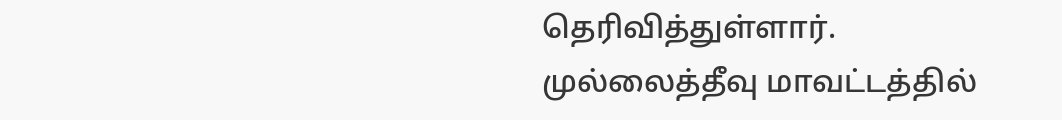தெரிவித்துள்ளார்.
முல்லைத்தீவு மாவட்டத்தில்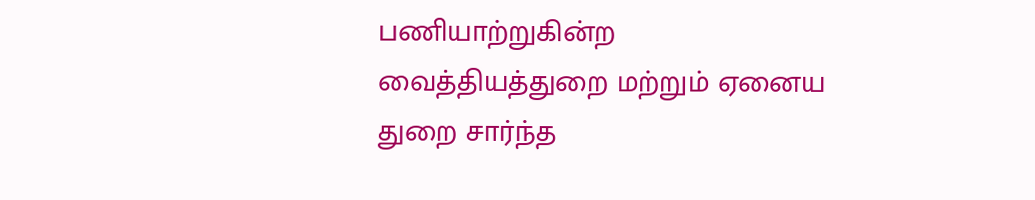பணியாற்றுகின்ற வைத்தியத்துறை மற்றும் ஏனைய துறை சார்ந்த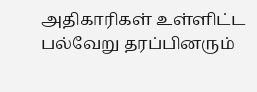அதிகாரிகள் உள்ளிட்ட பல்வேறு தரப்பினரும்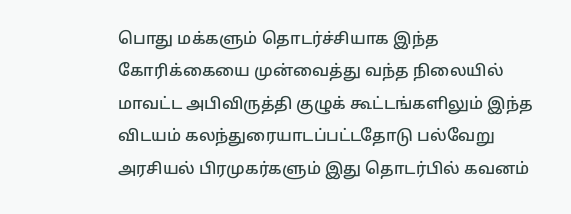பொது மக்களும் தொடர்ச்சியாக இந்த கோரிக்கையை முன்வைத்து வந்த நிலையில் மாவட்ட அபிவிருத்தி குழுக் கூட்டங்களிலும் இந்த விடயம் கலந்துரையாடப்பட்டதோடு பல்வேறு அரசியல் பிரமுகர்களும் இது தொடர்பில் கவனம்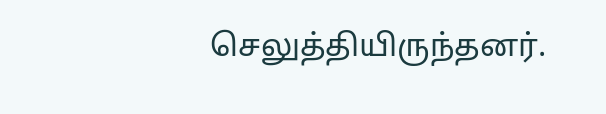செலுத்தியிருந்தனர்.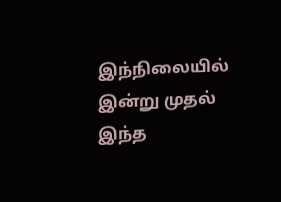இந்நிலையில் இன்று முதல் இந்த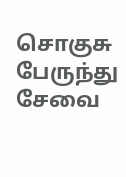சொகுசு பேருந்து சேவை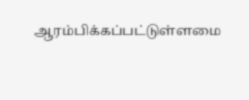ஆரம்பிக்கப்பட்டுள்ளமை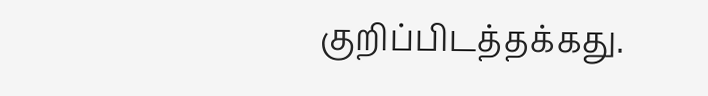குறிப்பிடத்தக்கது.